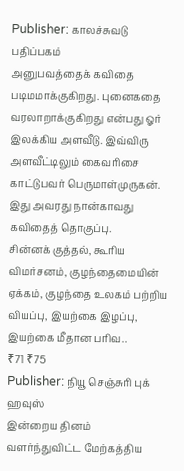Publisher: காலச்சுவடு பதிப்பகம்
அனுபவத்தைக் கவிதை படிமமாக்குகிறது. புனைகதை வரலாறாக்குகிறது என்பது ஓர் இலக்கிய அளவீடு. இவ்விரு அளவீட்டிலும் கைவரிசை காட்டுபவர் பெருமாள்முருகன். இது அவரது நான்காவது கவிதைத் தொகுப்பு.
சின்னக் குத்தல், கூரிய விமர்சனம், குழந்தைமையின் ஏக்கம், குழந்தை உலகம் பற்றிய வியப்பு, இயற்கை இழப்பு, இயற்கை மீதான பரிவ..
₹71 ₹75
Publisher: நியூ செஞ்சுரி புக் ஹவுஸ்
இன்றைய தினம் வளர்ந்துவிட்ட மேற்கத்திய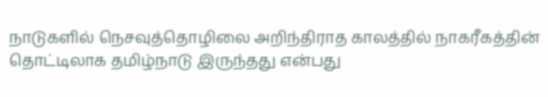நாடுகளில் நெசவுத்தொழிலை அறிந்திராத காலத்தில் நாகரீகத்தின் தொட்டிலாக தமிழ்நாடு இருந்தது என்பது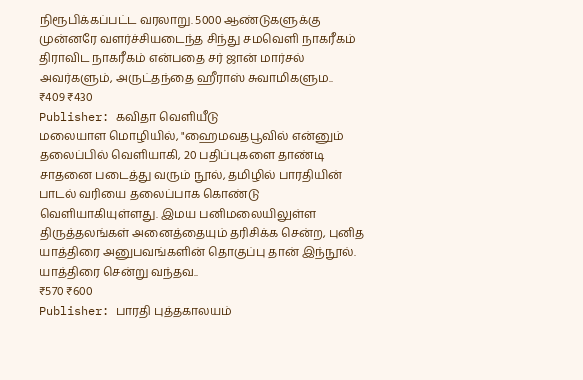நிரூபிக்கப்பட்ட வரலாறு. 5000 ஆண்டுகளுக்கு முன்னரே வளர்ச்சியடைந்த சிந்து சமவெளி நாகரீகம் திராவிட நாகரீகம் என்பதை சர் ஜான் மார்சல் அவர்களும், அருட்தந்தை ஹீராஸ் சுவாமிகளும..
₹409 ₹430
Publisher: கவிதா வெளியீடு
மலையாள மொழியில், "ஹைமவதபூவில் என்னும் தலைப்பில் வெளியாகி, 20 பதிப்புகளை தாண்டி சாதனை படைத்து வரும் நூல், தமிழில் பாரதியின் பாடல் வரியை தலைப்பாக கொண்டு வெளியாகியுள்ளது. இமய பனிமலையிலுள்ள திருத்தலங்கள் அனைத்தையும் தரிசிக்க சென்ற, புனித யாத்திரை அனுபவங்களின் தொகுப்பு தான் இந்நூல். யாத்திரை சென்று வந்தவ..
₹570 ₹600
Publisher: பாரதி புத்தகாலயம்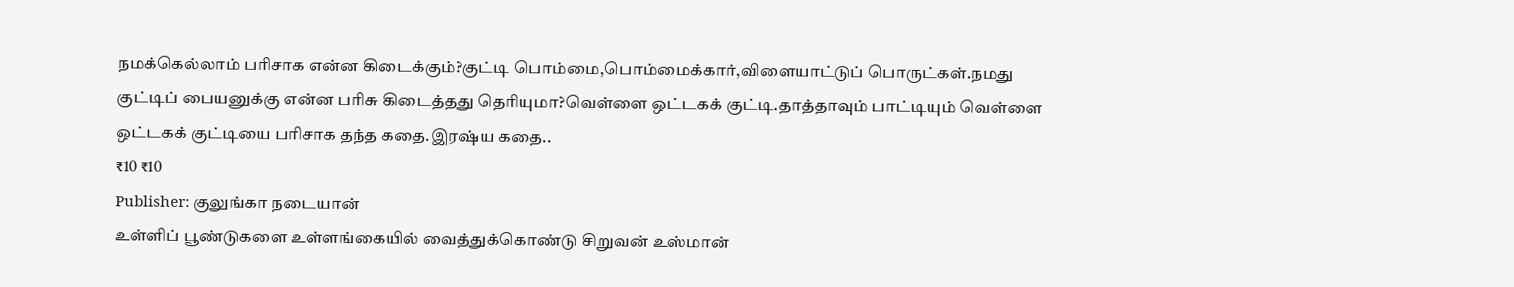நமக்கெல்லாம் பரிசாக என்ன கிடைக்கும்?குட்டி பொம்மை,பொம்மைக்கார்,விளையாட்டுப் பொருட்கள்.நமது குட்டிப் பையனுக்கு என்ன பரிசு கிடைத்தது தெரியுமா?வெள்ளை ஒட்டகக் குட்டி.தாத்தாவும் பாட்டியும் வெள்ளை ஒட்டகக் குட்டியை பரிசாக தந்த கதை.இரஷ்ய கதை..
₹10 ₹10
Publisher: குலுங்கா நடையான்
உள்ளிப் பூண்டுகளை உள்ளங்கையில் வைத்துக்கொண்டு சிறுவன் உஸ்மான்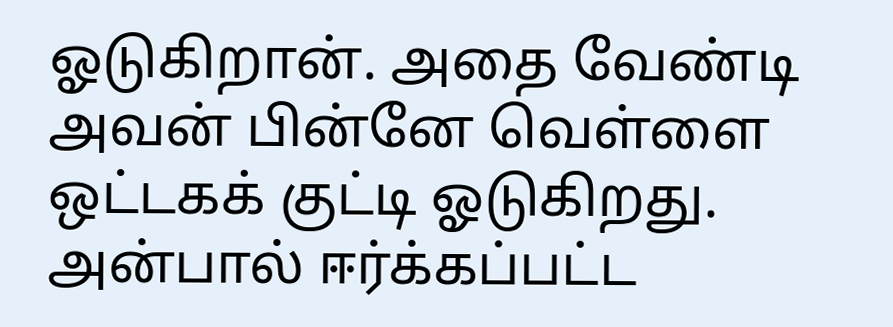ஓடுகிறான். அதை வேண்டி அவன் பின்னே வெள்ளை ஒட்டகக் குட்டி ஓடுகிறது. அன்பால் ஈர்க்கப்பட்ட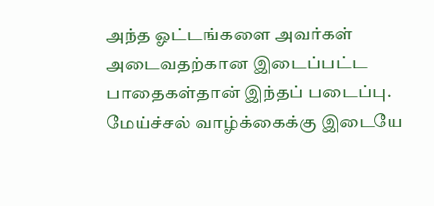அந்த ஓட்டங்களை அவர்கள் அடைவதற்கான இடைப்பட்ட பாதைகள்தான் இந்தப் படைப்பு. மேய்ச்சல் வாழ்க்கைக்கு இடையே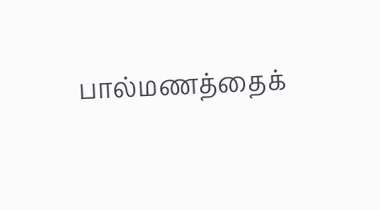பால்மணத்தைக்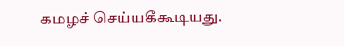கமழச் செய்யகீகூடியது.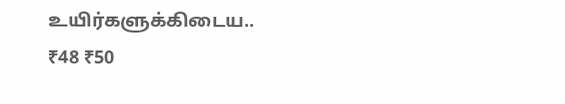உயிர்களுக்கிடைய..
₹48 ₹50